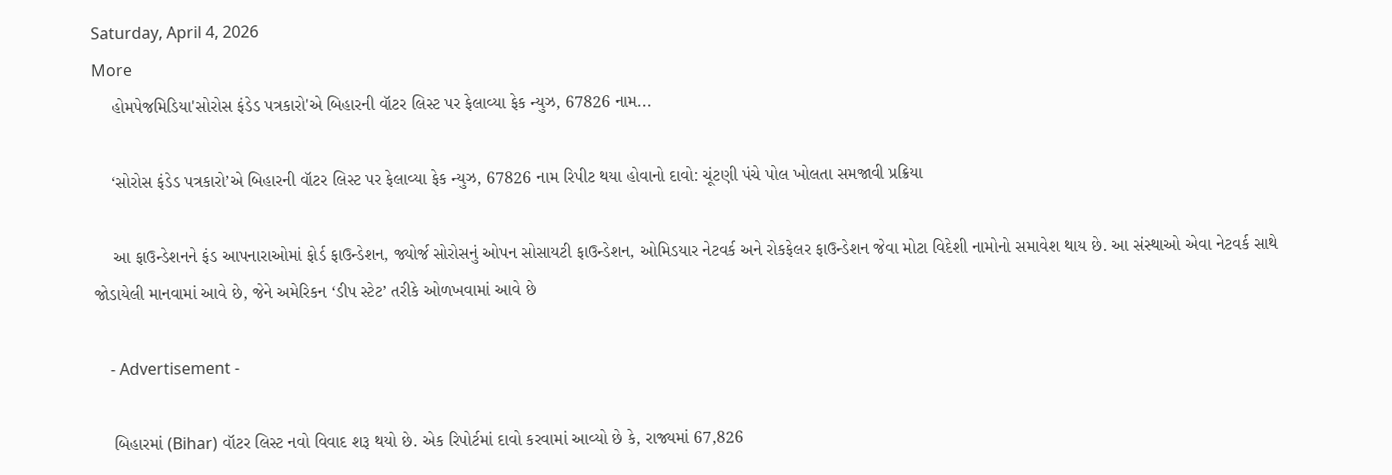Saturday, April 4, 2026
More
    હોમપેજમિડિયા'સોરોસ ફંડેડ પત્રકારો'એ બિહારની વૉટર લિસ્ટ પર ફેલાવ્યા ફેક ન્યુઝ, 67826 નામ...

    ‘સોરોસ ફંડેડ પત્રકારો’એ બિહારની વૉટર લિસ્ટ પર ફેલાવ્યા ફેક ન્યુઝ, 67826 નામ રિપીટ થયા હોવાનો દાવો: ચૂંટણી પંચે પોલ ખોલતા સમજાવી પ્રક્રિયા

    આ ફાઉન્ડેશનને ફંડ આપનારાઓમાં ફોર્ડ ફાઉન્ડેશન, જ્યોર્જ સોરોસનું ઓપન સોસાયટી ફાઉન્ડેશન, ઓમિડયાર નેટવર્ક અને રોકફેલર ફાઉન્ડેશન જેવા મોટા વિદેશી નામોનો સમાવેશ થાય છે. આ સંસ્થાઓ એવા નેટવર્ક સાથે જોડાયેલી માનવામાં આવે છે, જેને અમેરિકન ‘ડીપ સ્ટેટ’ તરીકે ઓળખવામાં આવે છે

    - Advertisement -

    બિહારમાં (Bihar) વૉટર લિસ્ટ નવો વિવાદ શરૂ થયો છે. એક રિપોર્ટમાં દાવો કરવામાં આવ્યો છે કે, રાજ્યમાં 67,826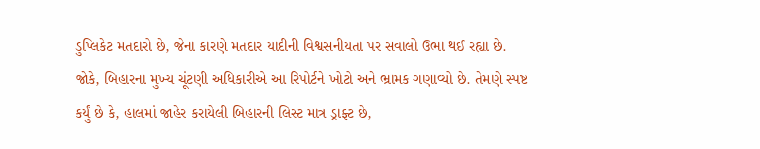ડુપ્લિકેટ મતદારો છે, જેના કારણે મતદાર યાદીની વિશ્વસનીયતા પર સવાલો ઉભા થઈ રહ્યા છે. જોકે, બિહારના મુખ્ય ચૂંટણી અધિકારીએ આ રિપોર્ટને ખોટો અને ભ્રામક ગણાવ્યો છે. તેમણે સ્પષ્ટ કર્યું છે કે, હાલમાં જાહેર કરાયેલી બિહારની લિસ્ટ માત્ર ડ્રાફ્ટ છે,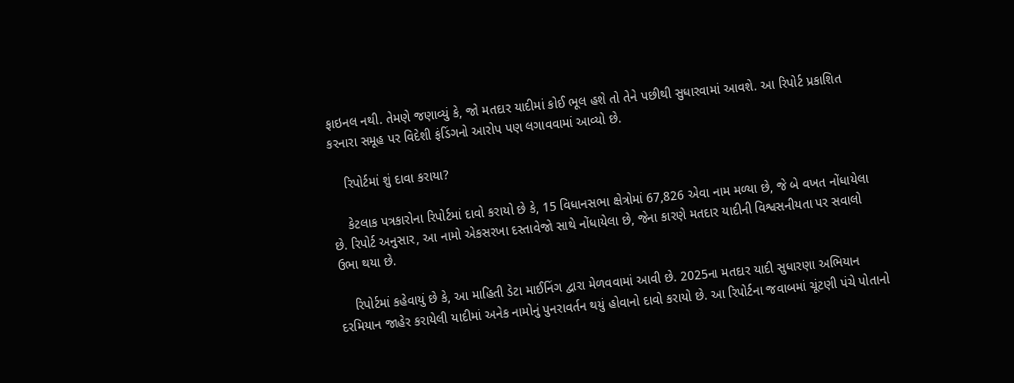ફાઇનલ નથી. તેમણે જણાવ્યું કે, જો મતદાર યાદીમાં કોઈ ભૂલ હશે તો તેને પછીથી સુધારવામાં આવશે. આ રિપોર્ટ પ્રકાશિત કરનારા સમૂહ પર વિદેશી ફંડિંગનો આરોપ પણ લગાવવામાં આવ્યો છે.

    રિપોર્ટમાં શું દાવા કરાયા?

    કેટલાક પત્રકારોના રિપોર્ટમાં દાવો કરાયો છે કે, 15 વિધાનસભા ક્ષેત્રોમાં 67,826 એવા નામ મળ્યા છે, જે બે વખત નોંધાયેલા છે. રિપોર્ટ અનુસાર, આ નામો એકસરખા દસ્તાવેજો સાથે નોંધાયેલા છે, જેના કારણે મતદાર યાદીની વિશ્વસનીયતા પર સવાલો ઉભા થયા છે.

    રિપોર્ટમાં કહેવાયું છે કે, આ માહિતી ડેટા માઈનિંગ દ્વારા મેળવવામાં આવી છે. 2025ના મતદાર યાદી સુધારણા અભિયાન દરમિયાન જાહેર કરાયેલી યાદીમાં અનેક નામોનું પુનરાવર્તન થયું હોવાનો દાવો કરાયો છે. આ રિપોર્ટના જવાબમાં ચૂંટણી પંચે પોતાનો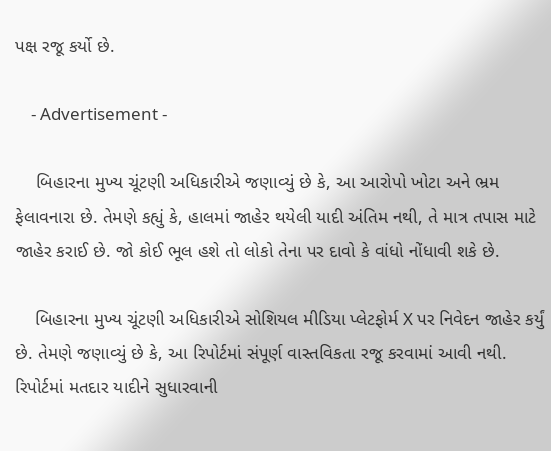પક્ષ રજૂ કર્યો છે.

    - Advertisement -

    બિહારના મુખ્ય ચૂંટણી અધિકારીએ જણાવ્યું છે કે, આ આરોપો ખોટા અને ભ્રમ ફેલાવનારા છે. તેમણે કહ્યું કે, હાલમાં જાહેર થયેલી યાદી અંતિમ નથી, તે માત્ર તપાસ માટે જાહેર કરાઈ છે. જો કોઈ ભૂલ હશે તો લોકો તેના પર દાવો કે વાંધો નોંધાવી શકે છે.

    બિહારના મુખ્ય ચૂંટણી અધિકારીએ સોશિયલ મીડિયા પ્લેટફોર્મ X પર નિવેદન જાહેર કર્યું છે. તેમણે જણાવ્યું છે કે, આ રિપોર્ટમાં સંપૂર્ણ વાસ્તવિકતા રજૂ કરવામાં આવી નથી. રિપોર્ટમાં મતદાર યાદીને સુધારવાની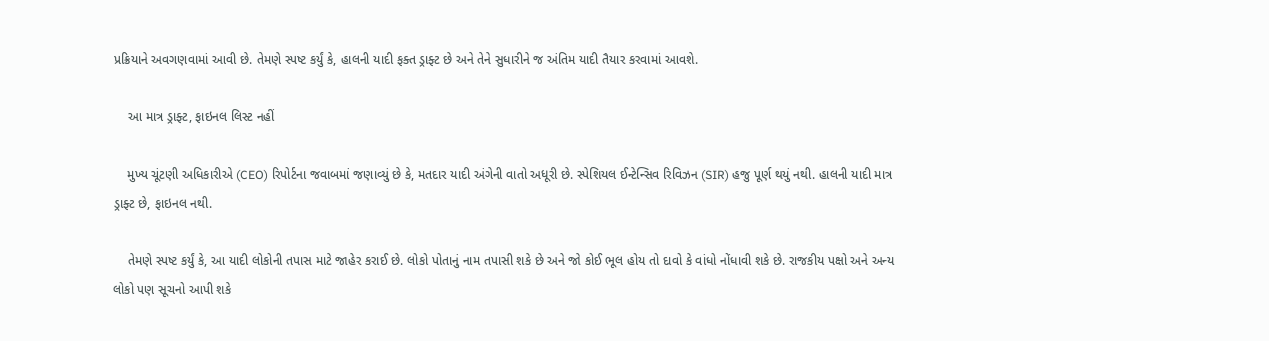પ્રક્રિયાને અવગણવામાં આવી છે. તેમણે સ્પષ્ટ કર્યું કે, હાલની યાદી ફક્ત ડ્રાફ્ટ છે અને તેને સુધારીને જ અંતિમ યાદી તૈયાર કરવામાં આવશે.

    આ માત્ર ડ્રાફ્ટ, ફાઇનલ લિસ્ટ નહીં

    મુખ્ય ચૂંટણી અધિકારીએ (CEO) રિપોર્ટના જવાબમાં જણાવ્યું છે કે, મતદાર યાદી અંગેની વાતો અધૂરી છે. સ્પેશિયલ ઈન્ટેન્સિવ રિવિઝન (SIR) હજુ પૂર્ણ થયું નથી. હાલની યાદી માત્ર ડ્રાફ્ટ છે, ફાઇનલ નથી.

    તેમણે સ્પષ્ટ કર્યું કે, આ યાદી લોકોની તપાસ માટે જાહેર કરાઈ છે. લોકો પોતાનું નામ તપાસી શકે છે અને જો કોઈ ભૂલ હોય તો દાવો કે વાંધો નોંધાવી શકે છે. રાજકીય પક્ષો અને અન્ય લોકો પણ સૂચનો આપી શકે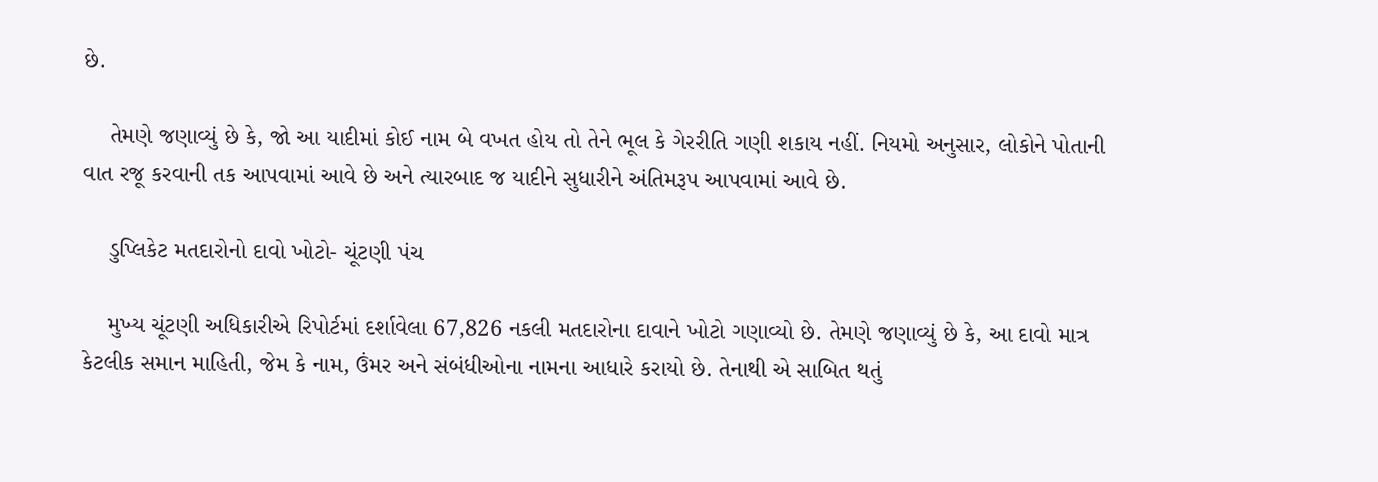છે.

    તેમણે જણાવ્યું છે કે, જો આ યાદીમાં કોઈ નામ બે વખત હોય તો તેને ભૂલ કે ગેરરીતિ ગણી શકાય નહીં. નિયમો અનુસાર, લોકોને પોતાની વાત રજૂ કરવાની તક આપવામાં આવે છે અને ત્યારબાદ જ યાદીને સુધારીને અંતિમરૂપ આપવામાં આવે છે.

    ડુપ્લિકેટ મતદારોનો દાવો ખોટો- ચૂંટણી પંચ

    મુખ્ય ચૂંટણી અધિકારીએ રિપોર્ટમાં દર્શાવેલા 67,826 નકલી મતદારોના દાવાને ખોટો ગણાવ્યો છે. તેમણે જણાવ્યું છે કે, આ દાવો માત્ર કેટલીક સમાન માહિતી, જેમ કે નામ, ઉંમર અને સંબંધીઓના નામના આધારે કરાયો છે. તેનાથી એ સાબિત થતું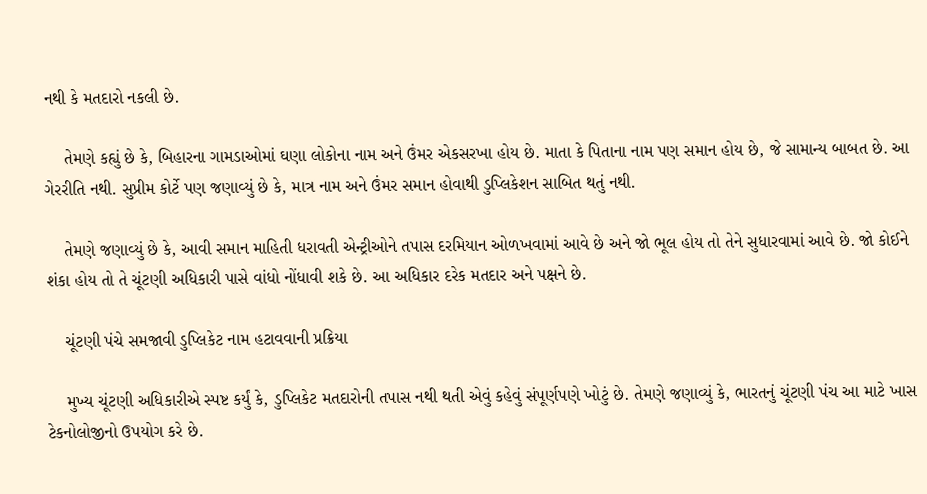નથી કે મતદારો નકલી છે.

    તેમણે કહ્યું છે કે, બિહારના ગામડાઓમાં ઘણા લોકોના નામ અને ઉંમર એકસરખા હોય છે. માતા કે પિતાના નામ પણ સમાન હોય છે, જે સામાન્ય બાબત છે. આ ગેરરીતિ નથી. સુપ્રીમ કોર્ટે પણ જણાવ્યું છે કે, માત્ર નામ અને ઉંમર સમાન હોવાથી ડુપ્લિકેશન સાબિત થતું નથી.

    તેમણે જણાવ્યું છે કે, આવી સમાન માહિતી ધરાવતી એન્ટ્રીઓને તપાસ દરમિયાન ઓળખવામાં આવે છે અને જો ભૂલ હોય તો તેને સુધારવામાં આવે છે. જો કોઈને શંકા હોય તો તે ચૂંટણી અધિકારી પાસે વાંધો નોંધાવી શકે છે. આ અધિકાર દરેક મતદાર અને પક્ષને છે.

    ચૂંટણી પંચે સમજાવી ડુપ્લિકેટ નામ હટાવવાની પ્રક્રિયા

    મુખ્ય ચૂંટણી અધિકારીએ સ્પષ્ટ કર્યું કે, ડુપ્લિકેટ મતદારોની તપાસ નથી થતી એવું કહેવું સંપૂર્ણપણે ખોટું છે. તેમણે જણાવ્યું કે, ભારતનું ચૂંટણી પંચ આ માટે ખાસ ટેકનોલોજીનો ઉપયોગ કરે છે.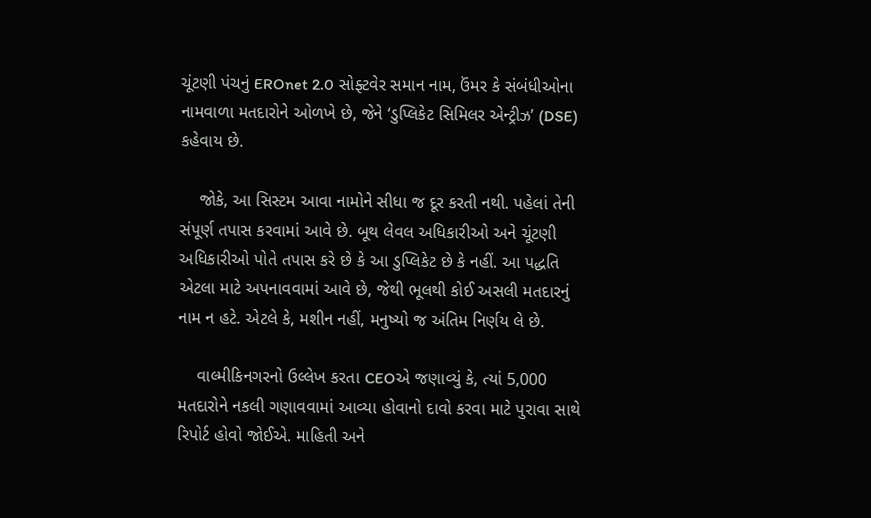ચૂંટણી પંચનું EROnet 2.0 સોફ્ટવેર સમાન નામ, ઉંમર કે સંબંધીઓના નામવાળા મતદારોને ઓળખે છે, જેને ‘ડુપ્લિકેટ સિમિલર એન્ટ્રીઝ’ (DSE) કહેવાય છે.

    જોકે, આ સિસ્ટમ આવા નામોને સીધા જ દૂર કરતી નથી. પહેલાં તેની સંપૂર્ણ તપાસ કરવામાં આવે છે. બૂથ લેવલ અધિકારીઓ અને ચૂંટણી અધિકારીઓ પોતે તપાસ કરે છે કે આ ડુપ્લિકેટ છે કે નહીં. આ પદ્ધતિ એટલા માટે અપનાવવામાં આવે છે, જેથી ભૂલથી કોઈ અસલી મતદારનું નામ ન હટે. એટલે કે, મશીન નહીં, મનુષ્યો જ અંતિમ નિર્ણય લે છે.

    વાલ્મીકિનગરનો ઉલ્લેખ કરતા CEOએ જણાવ્યું કે, ત્યાં 5,000 મતદારોને નકલી ગણાવવામાં આવ્યા હોવાનો દાવો કરવા માટે પુરાવા સાથે રિપોર્ટ હોવો જોઈએ. માહિતી અને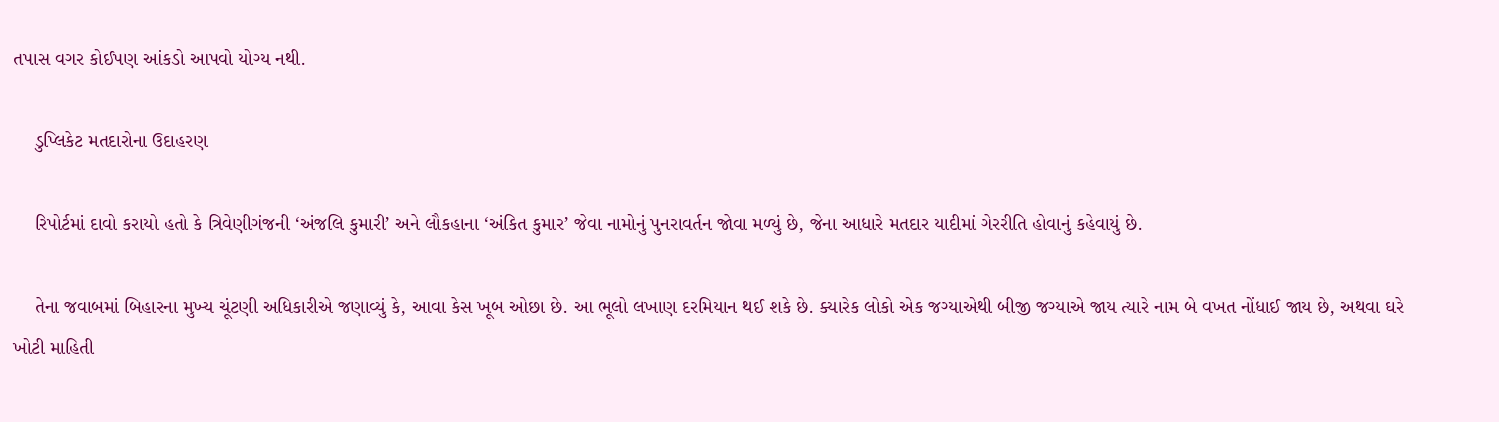તપાસ વગર કોઈપણ આંકડો આપવો યોગ્ય નથી.

    ડુપ્લિકેટ મતદારોના ઉદાહરણ

    રિપોર્ટમાં દાવો કરાયો હતો કે ત્રિવેણીગંજની ‘અંજલિ કુમારી’ અને લૌકહાના ‘અંકિત કુમાર’ જેવા નામોનું પુનરાવર્તન જોવા મળ્યું છે, જેના આધારે મતદાર યાદીમાં ગેરરીતિ હોવાનું કહેવાયું છે.

    તેના જવાબમાં બિહારના મુખ્ય ચૂંટણી અધિકારીએ જણાવ્યું કે, આવા કેસ ખૂબ ઓછા છે. આ ભૂલો લખાણ દરમિયાન થઈ શકે છે. ક્યારેક લોકો એક જગ્યાએથી બીજી જગ્યાએ જાય ત્યારે નામ બે વખત નોંધાઈ જાય છે, અથવા ઘરે ખોટી માહિતી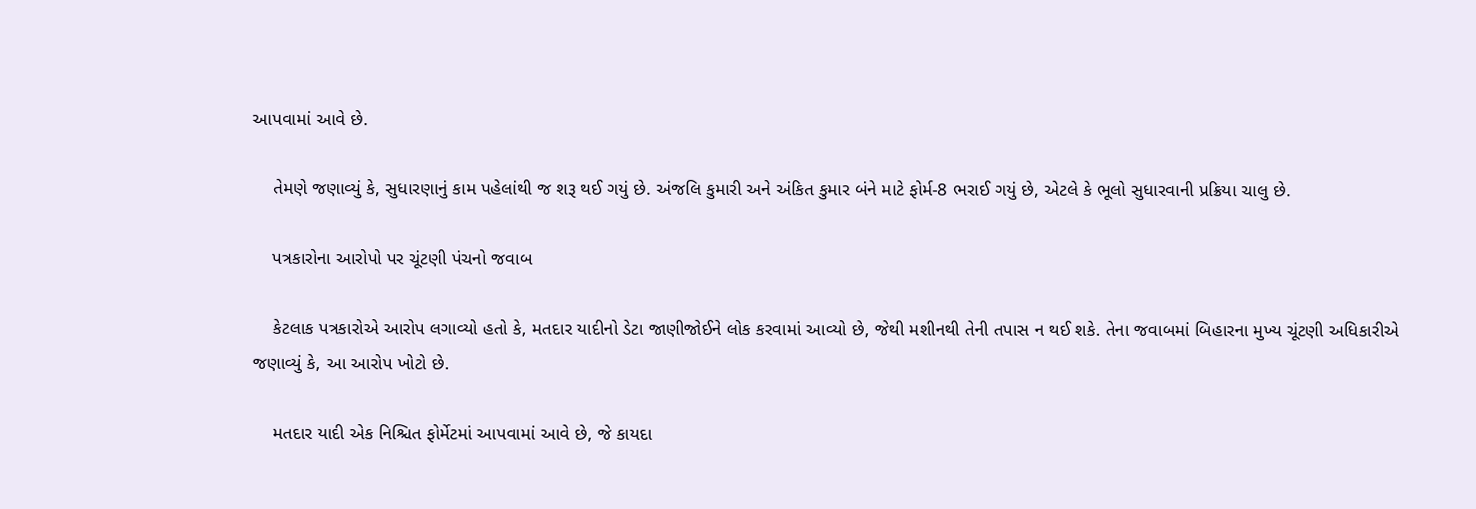આપવામાં આવે છે.

    તેમણે જણાવ્યું કે, સુધારણાનું કામ પહેલાંથી જ શરૂ થઈ ગયું છે. અંજલિ કુમારી અને અંકિત કુમાર બંને માટે ફોર્મ-8 ભરાઈ ગયું છે, એટલે કે ભૂલો સુધારવાની પ્રક્રિયા ચાલુ છે.

    પત્રકારોના આરોપો પર ચૂંટણી પંચનો જવાબ

    કેટલાક પત્રકારોએ આરોપ લગાવ્યો હતો કે, મતદાર યાદીનો ડેટા જાણીજોઈને લોક કરવામાં આવ્યો છે, જેથી મશીનથી તેની તપાસ ન થઈ શકે. તેના જવાબમાં બિહારના મુખ્ય ચૂંટણી અધિકારીએ જણાવ્યું કે, આ આરોપ ખોટો છે.

    મતદાર યાદી એક નિશ્ચિત ફોર્મેટમાં આપવામાં આવે છે, જે કાયદા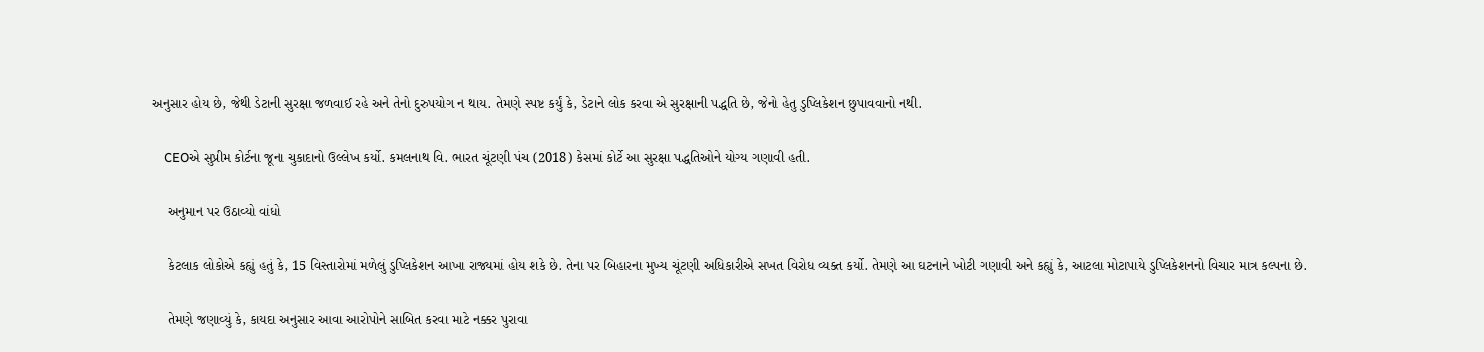અનુસાર હોય છે, જેથી ડેટાની સુરક્ષા જળવાઈ રહે અને તેનો દુરુપયોગ ન થાય. તેમણે સ્પષ્ટ કર્યું કે, ડેટાને લોક કરવા એ સુરક્ષાની પદ્ધતિ છે, જેનો હેતુ ડુપ્લિકેશન છુપાવવાનો નથી.

    CEOએ સુપ્રીમ કોર્ટના જૂના ચુકાદાનો ઉલ્લેખ કર્યો. કમલનાથ વિ. ભારત ચૂંટણી પંચ (2018) કેસમાં કોર્ટે આ સુરક્ષા પદ્ધતિઓને યોગ્ય ગણાવી હતી.

    અનુમાન પર ઉઠાવ્યો વાંધો

    કેટલાક લોકોએ કહ્યું હતું કે, 15 વિસ્તારોમાં મળેલું ડુપ્લિકેશન આખા રાજ્યમાં હોય શકે છે. તેના પર બિહારના મુખ્ય ચૂંટણી અધિકારીએ સખત વિરોધ વ્યક્ત કર્યો. તેમણે આ ઘટનાને ખોટી ગણાવી અને કહ્યું કે, આટલા મોટાપાયે ડુપ્લિકેશનનો વિચાર માત્ર કલ્પના છે.

    તેમણે જણાવ્યું કે, કાયદા અનુસાર આવા આરોપોને સાબિત કરવા માટે નક્કર પુરાવા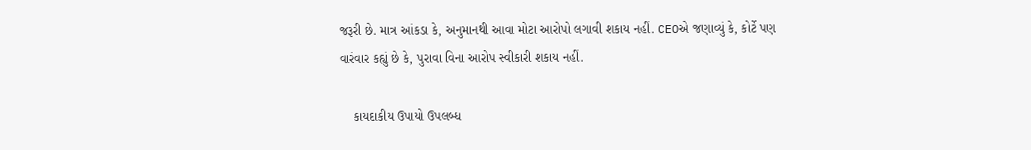જરૂરી છે. માત્ર આંકડા કે, અનુમાનથી આવા મોટા આરોપો લગાવી શકાય નહીં. CEOએ જણાવ્યું કે, કોર્ટે પણ વારંવાર કહ્યું છે કે, પુરાવા વિના આરોપ સ્વીકારી શકાય નહીં.

    કાયદાકીય ઉપાયો ઉપલબ્ધ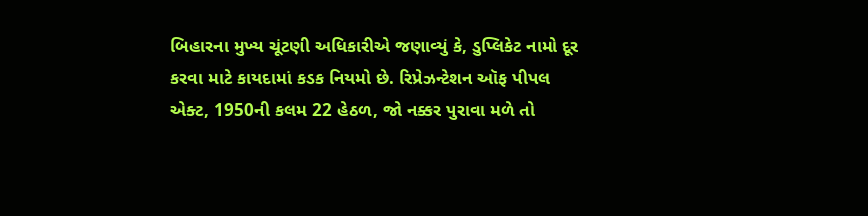બિહારના મુખ્ય ચૂંટણી અધિકારીએ જણાવ્યું કે, ડુપ્લિકેટ નામો દૂર કરવા માટે કાયદામાં કડક નિયમો છે. રિપ્રેઝન્ટેશન ઑફ પીપલ એક્ટ, 1950ની કલમ 22 હેઠળ, જો નક્કર પુરાવા મળે તો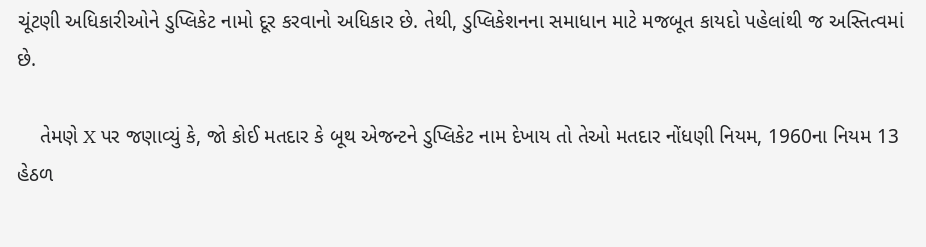ચૂંટણી અધિકારીઓને ડુપ્લિકેટ નામો દૂર કરવાનો અધિકાર છે. તેથી, ડુપ્લિકેશનના સમાધાન માટે મજબૂત કાયદો પહેલાંથી જ અસ્તિત્વમાં છે.

    તેમણે X પર જણાવ્યું કે, જો કોઈ મતદાર કે બૂથ એજન્ટને ડુપ્લિકેટ નામ દેખાય તો તેઓ મતદાર નોંધણી નિયમ, 1960ના નિયમ 13 હેઠળ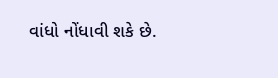વાંધો નોંધાવી શકે છે.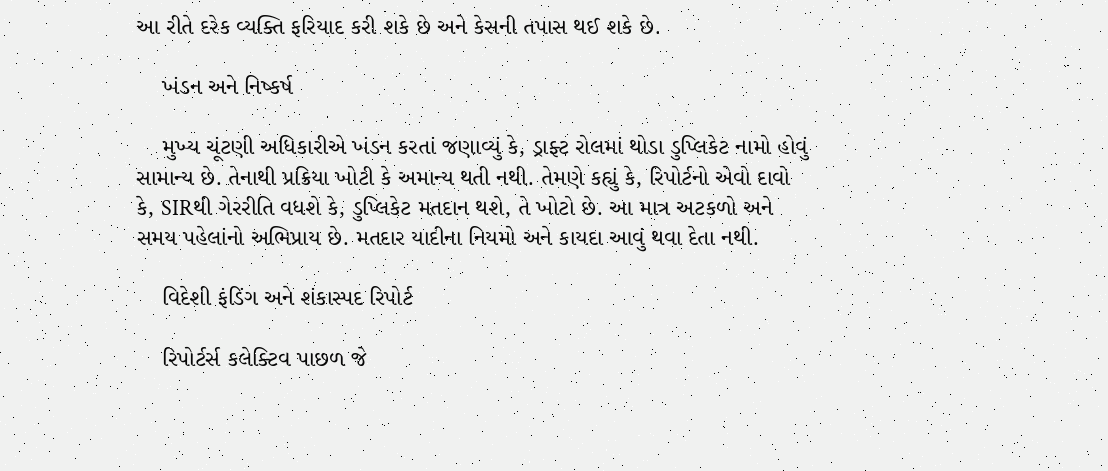આ રીતે દરેક વ્યક્તિ ફરિયાદ કરી શકે છે અને કેસની તપાસ થઈ શકે છે.

    ખંડન અને નિષ્કર્ષ

    મુખ્ય ચૂંટણી અધિકારીએ ખંડન કરતાં જણાવ્યું કે, ડ્રાફ્ટ રોલમાં થોડા ડુપ્લિકેટ નામો હોવું સામાન્ય છે. તેનાથી પ્રક્રિયા ખોટી કે અમાન્ય થતી નથી. તેમણે કહ્યું કે, રિપોર્ટનો એવો દાવો કે, SIRથી ગેરરીતિ વધશે કે, ડુપ્લિકેટ મતદાન થશે, તે ખોટો છે. આ માત્ર અટકળો અને સમય પહેલાંનો અભિપ્રાય છે. મતદાર યાદીના નિયમો અને કાયદા આવું થવા દેતા નથી.

    વિદેશી ફંડિંગ અને શંકાસ્પદ રિપોર્ટ

    રિપોર્ટર્સ કલેક્ટિવ પાછળ જે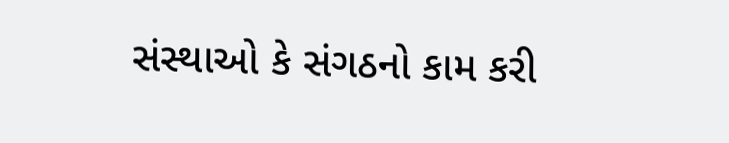સંસ્થાઓ કે સંગઠનો કામ કરી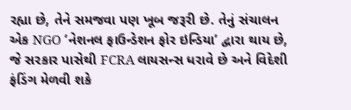રહ્યા છે, તેને સમજવા પણ ખૂબ જરૂરી છે. તેનું સંચાલન એક NGO ‘નેશનલ ફાઉન્ડેશન ફોર ઇન્ડિયા’ દ્વારા થાય છે, જે સરકાર પાસેથી FCRA લાયસન્સ ધરાવે છે અને વિદેશી ફંડિંગ મેળવી શકે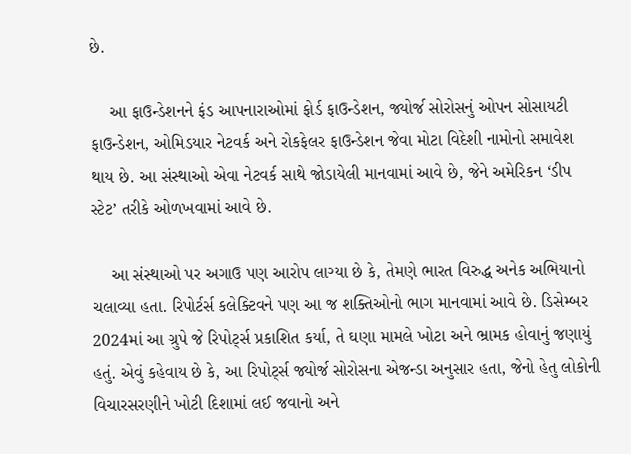છે.

    આ ફાઉન્ડેશનને ફંડ આપનારાઓમાં ફોર્ડ ફાઉન્ડેશન, જ્યોર્જ સોરોસનું ઓપન સોસાયટી ફાઉન્ડેશન, ઓમિડયાર નેટવર્ક અને રોકફેલર ફાઉન્ડેશન જેવા મોટા વિદેશી નામોનો સમાવેશ થાય છે. આ સંસ્થાઓ એવા નેટવર્ક સાથે જોડાયેલી માનવામાં આવે છે, જેને અમેરિકન ‘ડીપ સ્ટેટ’ તરીકે ઓળખવામાં આવે છે.

    આ સંસ્થાઓ પર અગાઉ પણ આરોપ લાગ્યા છે કે, તેમણે ભારત વિરુદ્ધ અનેક અભિયાનો ચલાવ્યા હતા. રિપોર્ટર્સ કલેક્ટિવને પણ આ જ શક્તિઓનો ભાગ માનવામાં આવે છે. ડિસેમ્બર 2024માં આ ગ્રુપે જે રિપોર્ટ્સ પ્રકાશિત કર્યા, તે ઘણા મામલે ખોટા અને ભ્રામક હોવાનું જણાયું હતું. એવું કહેવાય છે કે, આ રિપોર્ટ્સ જ્યોર્જ સોરોસના એજન્ડા અનુસાર હતા, જેનો હેતુ લોકોની વિચારસરણીને ખોટી દિશામાં લઈ જવાનો અને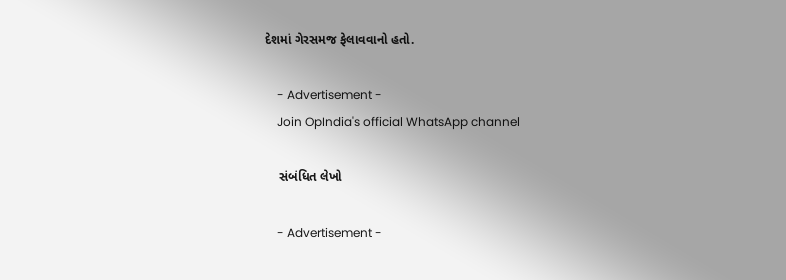દેશમાં ગેરસમજ ફેલાવવાનો હતો.

    - Advertisement -
    Join OpIndia's official WhatsApp channel

    સંબંધિત લેખો

    - Advertisement -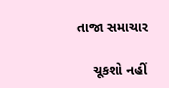તાજા સમાચાર

    ચૂકશો નહીં